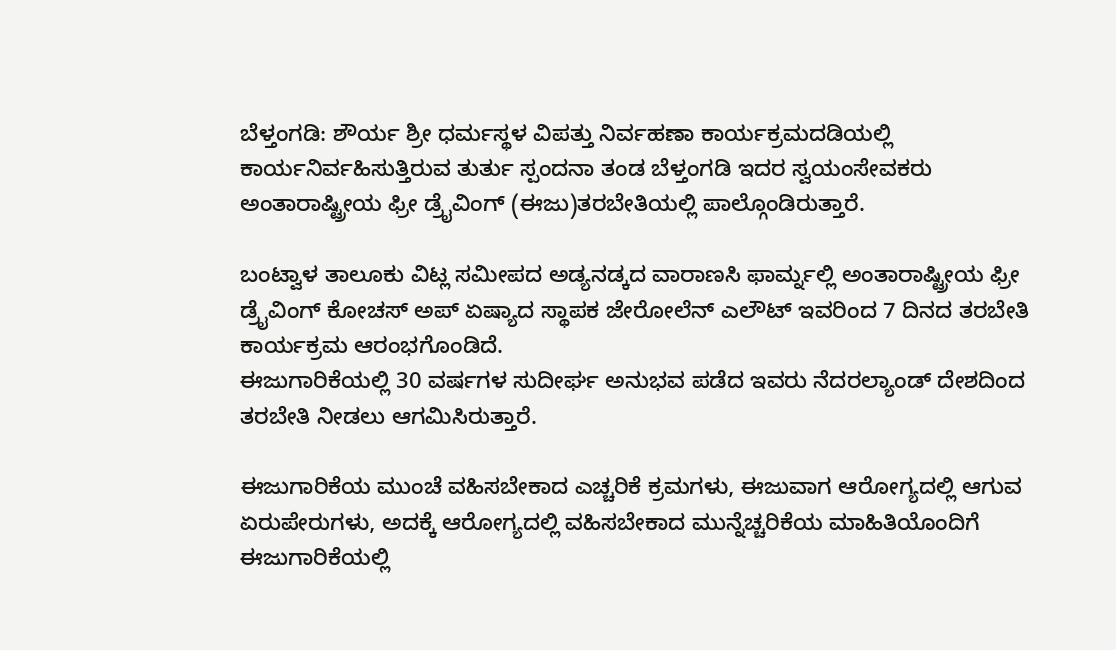ಬೆಳ್ತಂಗಡಿ: ಶೌರ್ಯ ಶ್ರೀ ಧರ್ಮಸ್ಥಳ ವಿಪತ್ತು ನಿರ್ವಹಣಾ ಕಾರ್ಯಕ್ರಮದಡಿಯಲ್ಲಿ ಕಾರ್ಯನಿರ್ವಹಿಸುತ್ತಿರುವ ತುರ್ತು ಸ್ಪಂದನಾ ತಂಡ ಬೆಳ್ತಂಗಡಿ ಇದರ ಸ್ವಯಂಸೇವಕರು ಅಂತಾರಾಷ್ಟ್ರೀಯ ಫ್ರೀ ಡ್ರೈವಿಂಗ್ (ಈಜು)ತರಬೇತಿಯಲ್ಲಿ ಪಾಲ್ಗೊಂಡಿರುತ್ತಾರೆ.

ಬಂಟ್ವಾಳ ತಾಲೂಕು ವಿಟ್ಲ ಸಮೀಪದ ಅಡ್ಯನಡ್ಕದ ವಾರಾಣಸಿ ಫಾರ್ಮ್ನಲ್ಲಿ ಅಂತಾರಾಷ್ಟ್ರೀಯ ಫ್ರೀ ಡ್ರೈವಿಂಗ್ ಕೋಚಸ್ ಅಪ್ ಏಷ್ಯಾದ ಸ್ಥಾಪಕ ಜೇರೋಲೆನ್ ಎಲೌಟ್ ಇವರಿಂದ 7 ದಿನದ ತರಬೇತಿ ಕಾರ್ಯಕ್ರಮ ಆರಂಭಗೊಂಡಿದೆ.
ಈಜುಗಾರಿಕೆಯಲ್ಲಿ 30 ವರ್ಷಗಳ ಸುದೀರ್ಘ ಅನುಭವ ಪಡೆದ ಇವರು ನೆದರಲ್ಯಾಂಡ್ ದೇಶದಿಂದ ತರಬೇತಿ ನೀಡಲು ಆಗಮಿಸಿರುತ್ತಾರೆ.

ಈಜುಗಾರಿಕೆಯ ಮುಂಚೆ ವಹಿಸಬೇಕಾದ ಎಚ್ಚರಿಕೆ ಕ್ರಮಗಳು, ಈಜುವಾಗ ಆರೋಗ್ಯದಲ್ಲಿ ಆಗುವ ಏರುಪೇರುಗಳು, ಅದಕ್ಕೆ ಆರೋಗ್ಯದಲ್ಲಿ ವಹಿಸಬೇಕಾದ ಮುನ್ನೆಚ್ಚರಿಕೆಯ ಮಾಹಿತಿಯೊಂದಿಗೆ ಈಜುಗಾರಿಕೆಯಲ್ಲಿ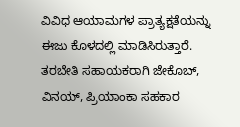ವಿವಿಧ ಆಯಾಮಗಳ ಪ್ರಾತ್ಯಕ್ಷತೆಯನ್ನು ಈಜು ಕೊಳದಲ್ಲಿ ಮಾಡಿಸಿರುತ್ತಾರೆ.
ತರಬೇತಿ ಸಹಾಯಕರಾಗಿ ಜೇಕೊಬ್, ವಿನಯ್, ಪ್ರಿಯಾಂಕಾ ಸಹಕಾರ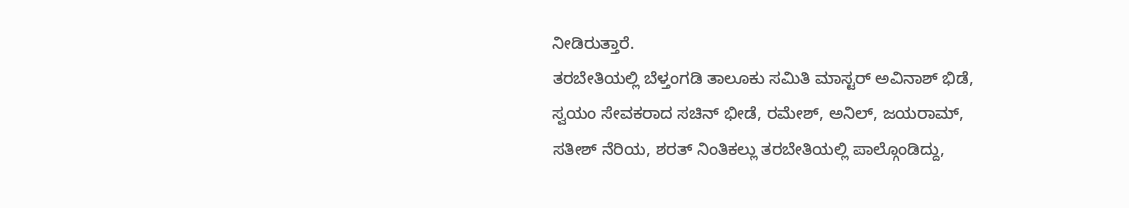ನೀಡಿರುತ್ತಾರೆ.
ತರಬೇತಿಯಲ್ಲಿ ಬೆಳ್ತಂಗಡಿ ತಾಲೂಕು ಸಮಿತಿ ಮಾಸ್ಟರ್ ಅವಿನಾಶ್ ಭಿಡೆ, ಸ್ವಯಂ ಸೇವಕರಾದ ಸಚಿನ್ ಭೀಡೆ, ರಮೇಶ್, ಅನಿಲ್, ಜಯರಾಮ್, ಸತೀಶ್ ನೆರಿಯ, ಶರತ್ ನಿಂತಿಕಲ್ಲು ತರಬೇತಿಯಲ್ಲಿ ಪಾಲ್ಗೊಂಡಿದ್ದು,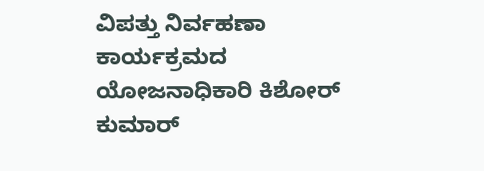ವಿಪತ್ತು ನಿರ್ವಹಣಾ ಕಾರ್ಯಕ್ರಮದ ಯೋಜನಾಧಿಕಾರಿ ಕಿಶೋರ್ ಕುಮಾರ್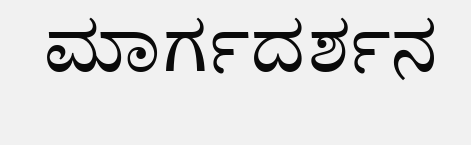ಮಾರ್ಗದರ್ಶನ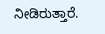ನೀಡಿರುತ್ತಾರೆ.